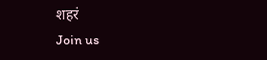शहरं
Join us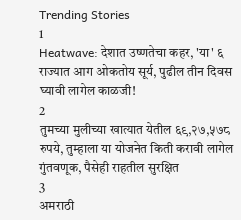Trending Stories
1
Heatwave: देशात उष्णतेचा कहर, 'या' ६ राज्यात आग ओकतोय सूर्य, पुढील तीन दिवस घ्यावी लागेल काळजी!
2
तुमच्या मुलीच्या खात्यात येतील ६९,२७,५७८ रुपये, तुम्हाला या योजनेत किती करावी लागेल गुंतवणूक, पैसेही राहतील सुरक्षित
3
अमराठी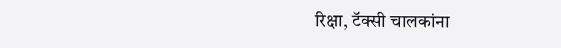रिक्षा, टॅक्सी चालकांना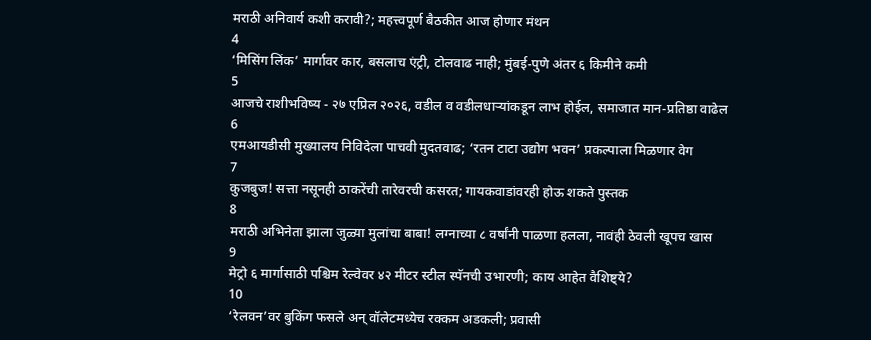मराठी अनिवार्य कशी करावी?; महत्त्वपूर्ण बैठकीत आज होणार मंथन
4
‘मिसिंग लिंक’ मार्गावर कार, बसलाच एंट्री, टोलवाढ नाही; मुंबई-पुणे अंतर ६ किमीने कमी
5
आजचे राशीभविष्य - २७ एप्रिल २०२६, वडील व वडीलधार्‍यांकडून लाभ होईल, समाजात मान-प्रतिष्ठा वाढेल
6
एमआयडीसी मुख्यालय निविदेला पाचवी मुदतवाढ; ‘रतन टाटा उद्योग भवन’ प्रकल्पाला मिळणार वेग
7
कुजबुज! सत्ता नसूनही ठाकरेंची तारेवरची कसरत; गायकवाडांवरही होऊ शकते पुस्तक
8
मराठी अभिनेता झाला जुळ्या मुलांचा बाबा! लग्नाच्या ८ वर्षांनी पाळणा हलला, नावंही ठेवली खूपच खास
9
मेट्रो ६ मार्गासाठी पश्चिम रेल्वेवर ४२ मीटर स्टील स्पॅनची उभारणी; काय आहेत वैशिष्ट्ये?
10
‘रेलवन’वर बुकिंग फसले अन् वॉलेटमध्येच रक्कम अडकली; प्रवासी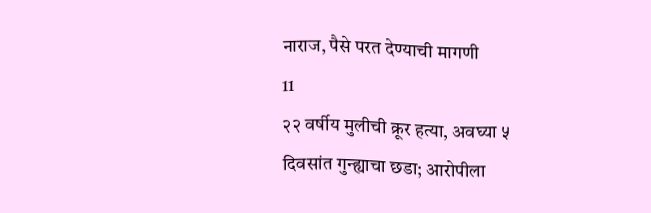नाराज, पैसे परत देण्याची मागणी
11
२२ वर्षीय मुलीची क्रूर हत्या, अवघ्या ५ दिवसांत गुन्ह्याचा छडा; आरोपीला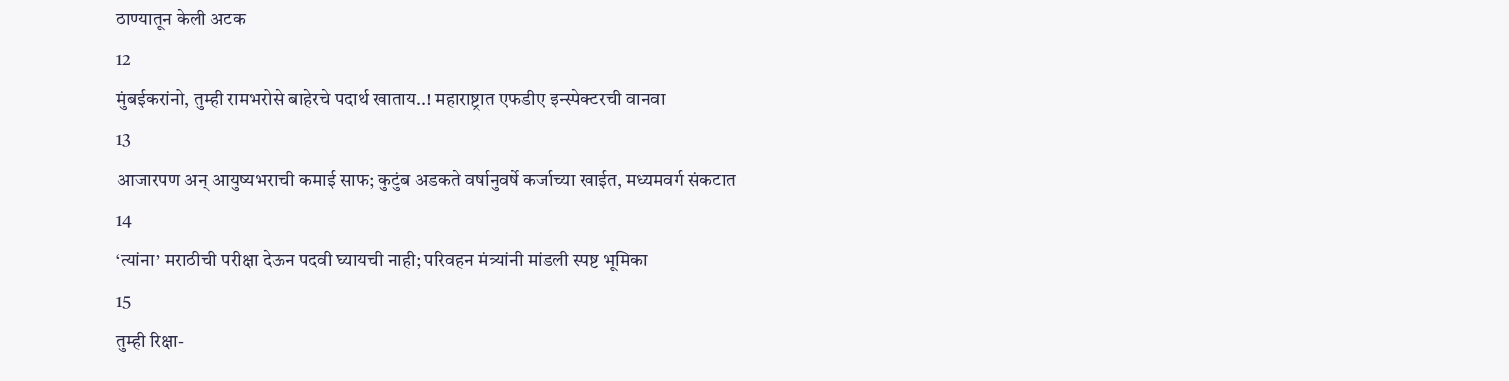ठाण्यातून केली अटक
12
मुंबईकरांनो, तुम्ही रामभरोसे बाहेरचे पदार्थ खाताय..! महाराष्ट्रात एफडीए इन्स्पेक्टरची वानवा
13
आजारपण अन् आयुष्यभराची कमाई साफ; कुटुंब अडकते वर्षानुवर्षे कर्जाच्या खाईत, मध्यमवर्ग संकटात
14
‘त्यांना’ मराठीची परीक्षा देऊन पदवी घ्यायची नाही; परिवहन मंत्र्यांनी मांडली स्पष्ट भूमिका
15
तुम्ही रिक्षा-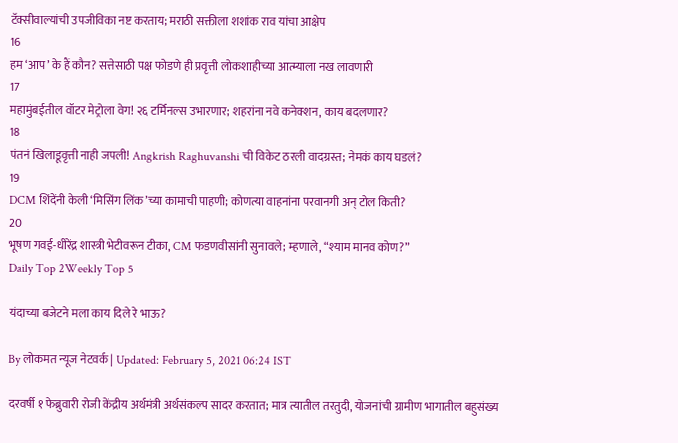टॅक्सीवाल्यांची उपजीविका नष्ट करताय; मराठी सक्तीला शशांक राव यांचा आक्षेप
16
हम ‘आप’ के हैं कौन? सत्तेसाठी पक्ष फोडणे ही प्रवृत्ती लोकशाहीच्या आत्म्याला नख लावणारी
17
महामुंबईतील वॉटर मेट्रोला वेग! २६ टर्मिनल्स उभारणार; शहरांना नवे कनेक्शन, काय बदलणार?
18
पंतनं खिलाडूवृत्ती नाही जपली! Angkrish Raghuvanshi ची विकेट ठरली वादग्रस्त; नेमकं काय घडलं?
19
DCM शिंदेंनी केली ‘मिसिंग लिंक’च्या कामाची पाहणी; कोणत्या वाहनांना परवानगी अन् टोल किती?
20
भूषण गवई-धीरेंद्र शास्त्री भेटीवरून टीका, CM फडणवीसांनी सुनावले; म्हणाले, “श्याम मानव कोण?”
Daily Top 2Weekly Top 5

यंदाच्या बजेटने मला काय दिले रे भाऊ?

By लोकमत न्यूज नेटवर्क | Updated: February 5, 2021 06:24 IST

दरवर्षी १ फेब्रुवारी रोजी केंद्रीय अर्थमंत्री अर्थसंकल्प सादर करतात; मात्र त्यातील तरतुदी, योजनांची ग्रामीण भागातील बहुसंख्य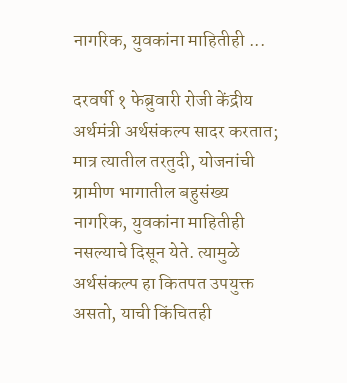नागरिक, युवकांना माहितीही ...

दरवर्षी १ फेब्रुवारी रोजी केंद्रीय अर्थमंत्री अर्थसंकल्प सादर करतात; मात्र त्यातील तरतुदी, योजनांची ग्रामीण भागातील बहुसंख्य नागरिक, युवकांना माहितीही नसल्याचे दिसून येते. त्यामुळे अर्थसंकल्प हा कितपत उपयुक्त असतो, याची किंचितही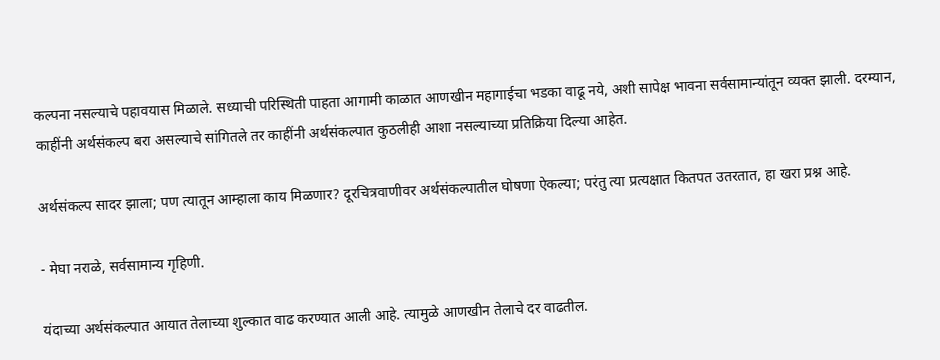कल्पना नसल्याचे पहावयास मिळाले. सध्याची परिस्थिती पाहता आगामी काळात आणखीन महागाईचा भडका वाढू नये, अशी सापेक्ष भावना सर्वसामान्यांतून व्यक्त झाली. दरम्यान, काहींनी अर्थसंकल्प बरा असल्याचे सांगितले तर काहींनी अर्थसंकल्पात कुठलीही आशा नसल्याच्या प्रतिक्रिया दिल्या आहेत.

अर्थसंकल्प सादर झाला; पण त्यातून आम्हाला काय मिळणार? दूरचित्रवाणीवर अर्थसंकल्पातील घोषणा ऐकल्या; परंतु त्या प्रत्यक्षात कितपत उतरतात, हा खरा प्रश्न आहे.

- मेघा नराळे, सर्वसामान्य गृहिणी.

यंदाच्या अर्थसंकल्पात आयात तेलाच्या शुल्कात वाढ करण्यात आली आहे. त्यामुळे आणखीन तेलाचे दर वाढतील.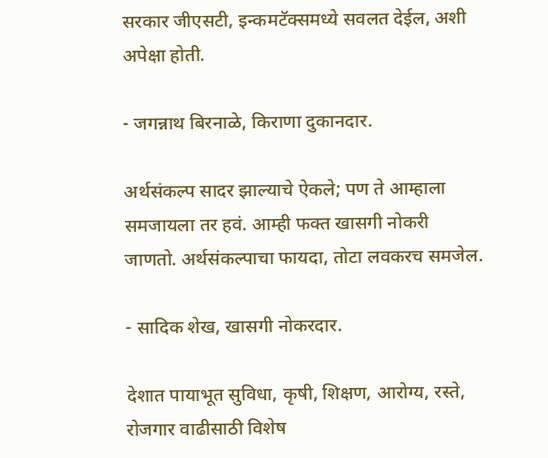सरकार जीएसटी, इन्कमटॅक्समध्ये सवलत देईल, अशी अपेक्षा होती.

- जगन्नाथ बिरनाळे, किराणा दुकानदार.

अर्थसंकल्प सादर झाल्याचे ऐकले; पण ते आम्हाला समजायला तर हवं. आम्ही फक्त खासगी नोकरी जाणतो. अर्थसंकल्पाचा फायदा, तोटा लवकरच समजेल.

- सादिक शेख, खासगी नोकरदार.

देशात पायाभूत सुविधा, कृषी, शिक्षण, आरोग्य, रस्ते, रोजगार वाढीसाठी विशेष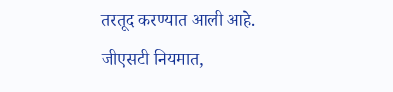तरतूद करण्यात आली आहे. जीएसटी नियमात,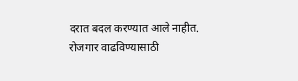दरात बदल करण्यात आले नाहीत. रोजगार वाढविण्यासाठी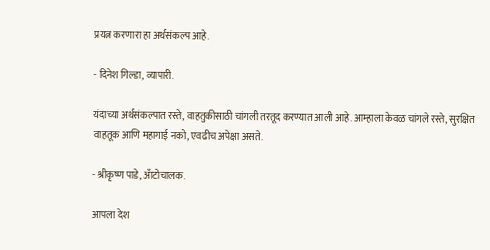प्रयत्न करणारा हा अर्थसंकल्प आहे.

- दिनेश गिल्डा, व्यापारी.

यंदाच्या अर्थसंकल्पात रस्ते, वाहतुकीसाठी चांगली तरतूद करण्यात आली आहे. आम्हाला केवळ चांगले रस्ते, सुरक्षित वाहतूक आणि महागाई नको, एवढीच अपेक्षा असते.

- श्रीकृष्ण पाडे, ॲाटोचालक.

आपला देश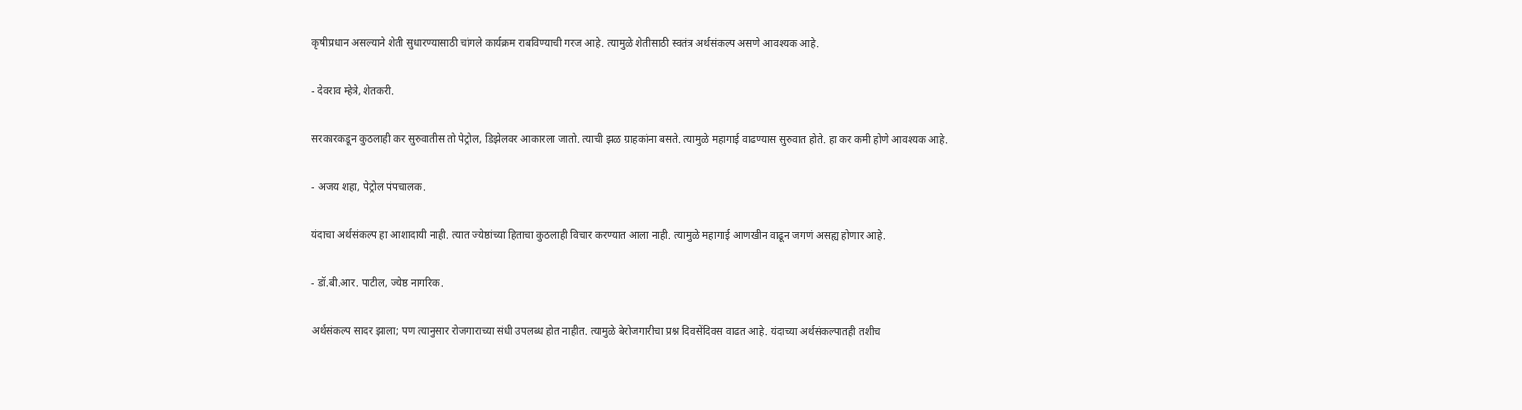कृषीप्रधान असल्याने शेती सुधारण्यासाठी चांगले कार्यक्रम राबविण्याची गरज आहे. त्यामुळे शेतीसाठी स्वतंत्र अर्थसंकल्प असणे आवश्यक आहे.

- देवराव म्हेत्रे, शेतकरी.

सरकारकडून कुठलाही कर सुरुवातीस तो पेट्रोल, डिझेलवर आकारला जातो. त्याची झळ ग्राहकांना बसते. त्यामुळे महागाई वाढण्यास सुरुवात होते. हा कर कमी होणे आवश्यक आहे.

- अजय शहा, पेट्रोल पंपचालक.

यंदाचा अर्थसंकल्प हा आशादायी नाही. त्यात ज्येष्ठांच्या हिताचा कुठलाही विचार करण्यात आला नाही. त्यामुळे महागाई आणखीन वाढून जगणं असह्य होणार आहे.

- डॉ.बी.आर. पाटील, ज्येष्ठ नागरिक.

अर्थसंकल्प सादर झाला; पण त्यानुसार रोजगाराच्या संधी उपलब्ध होत नाहीत. त्यामुळे बेरोजगारीचा प्रश्न दिवसेंदिवस वाढत आहे. यंदाच्या अर्थसंकल्पातही तशीच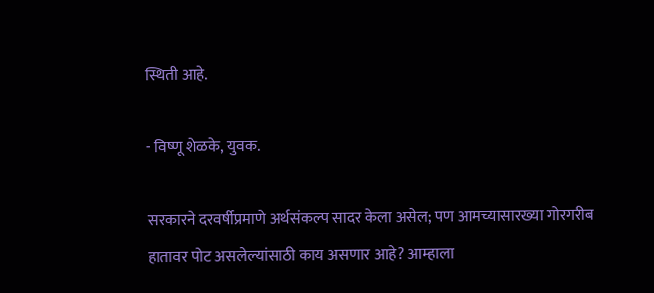स्थिती आहे.

- विष्णू शेळके, युवक.

सरकारने दरवर्षीप्रमाणे अर्थसंकल्प सादर केला असेल; पण आमच्यासारख्या गोरगरीब हातावर पोट असलेल्यांसाठी काय असणार आहे? आम्हाला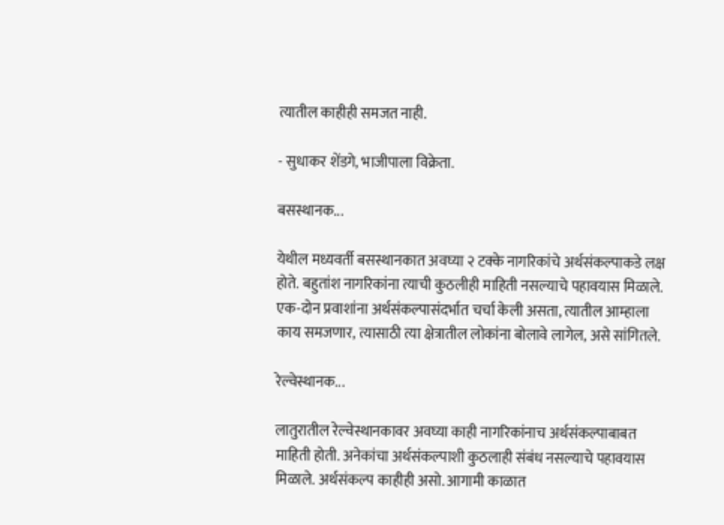त्यातील काहीही समजत नाही.

- सुधाकर शेंडगे, भाजीपाला विक्रेता.

बसस्थानक...

येथील मध्यवर्ती बसस्थानकात अवघ्या २ टक्के नागरिकांचे अर्थसंकल्पाकडे लक्ष होते. बहुतांश नागरिकांना त्याची कुठलीही माहिती नसल्याचे पहावयास मिळाले. एक-दोन प्रवाशांना अर्थसंकल्पासंदर्भात चर्चा केली असता, त्यातील आम्हाला काय समजणार, त्यासाठी त्या क्षेत्रातील लोकांना बोलावे लागेल, असे सांगितले.

रेल्वेस्थानक...

लातुरातील रेल्वेस्थानकावर अवघ्या काही नागरिकांनाच अर्थसंकल्पाबाबत माहिती होती. अनेकांचा अर्थसंकल्पाशी कुठलाही संबंध नसल्याचे पहावयास मिळाले. अर्थसंकल्प काहीही असो. आगामी काळात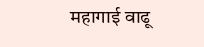महागाई वाढू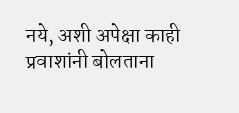नये, अशी अपेक्षा काही प्रवाशांनी बोलताना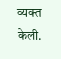व्यक्त केली.